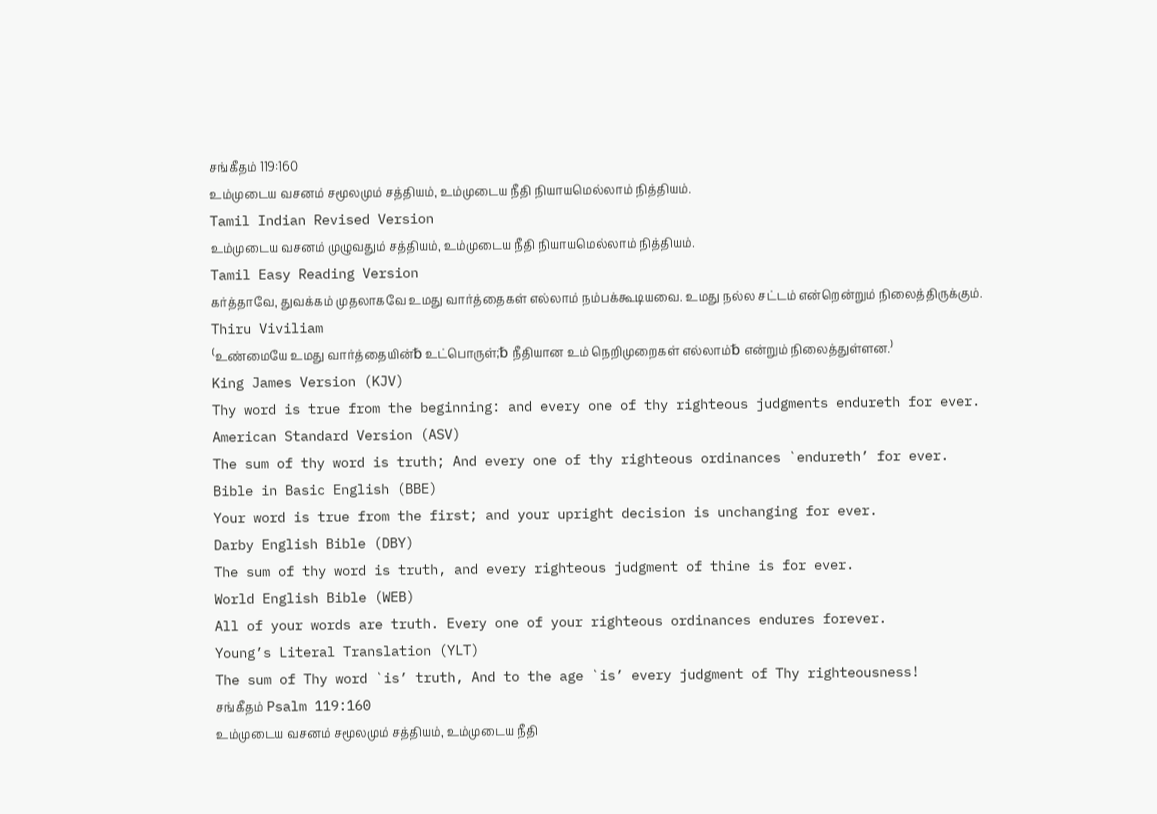சங்கீதம் 119:160
உம்முடைய வசனம் சமூலமும் சத்தியம், உம்முடைய நீதி நியாயமெல்லாம் நித்தியம்.
Tamil Indian Revised Version
உம்முடைய வசனம் முழுவதும் சத்தியம், உம்முடைய நீதி நியாயமெல்லாம் நித்தியம்.
Tamil Easy Reading Version
கர்த்தாவே, துவக்கம் முதலாகவே உமது வார்த்தைகள் எல்லாம் நம்பக்கூடியவை. உமது நல்ல சட்டம் என்றென்றும் நிலைத்திருக்கும்.
Thiru Viviliam
⁽உண்மையே உமது வார்த்தையின்␢ உட்பொருள்;␢ நீதியான உம் நெறிமுறைகள் எல்லாம்␢ என்றும் நிலைத்துள்ளன.⁾
King James Version (KJV)
Thy word is true from the beginning: and every one of thy righteous judgments endureth for ever.
American Standard Version (ASV)
The sum of thy word is truth; And every one of thy righteous ordinances `endureth’ for ever.
Bible in Basic English (BBE)
Your word is true from the first; and your upright decision is unchanging for ever.
Darby English Bible (DBY)
The sum of thy word is truth, and every righteous judgment of thine is for ever.
World English Bible (WEB)
All of your words are truth. Every one of your righteous ordinances endures forever.
Young’s Literal Translation (YLT)
The sum of Thy word `is’ truth, And to the age `is’ every judgment of Thy righteousness!
சங்கீதம் Psalm 119:160
உம்முடைய வசனம் சமூலமும் சத்தியம், உம்முடைய நீதி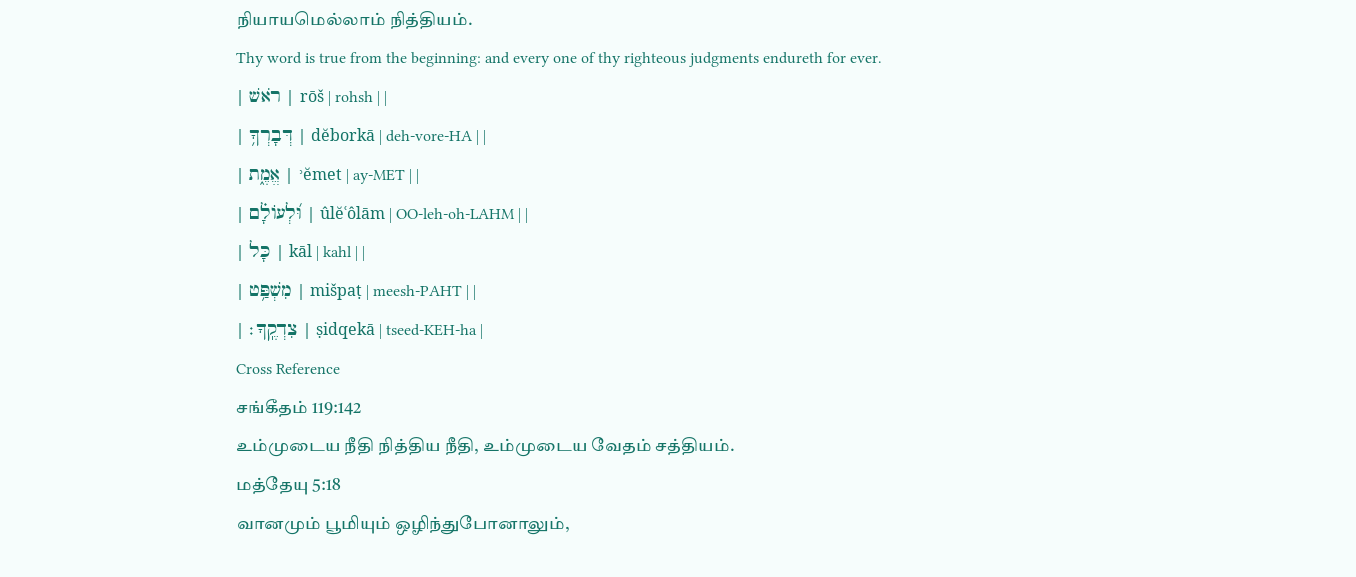நியாயமெல்லாம் நித்தியம்.
Thy word is true from the beginning: and every one of thy righteous judgments endureth for ever.
| רֹאשׁ | rōš | rohsh | |
| דְּבָרְךָ֥ | dĕborkā | deh-vore-HA | |
| אֱמֶ֑ת | ʾĕmet | ay-MET | |
| וּ֝לְעוֹלָ֗ם | ûlĕʿôlām | OO-leh-oh-LAHM | |
| כָּל | kāl | kahl | |
| מִשְׁפַּ֥ט | mišpaṭ | meesh-PAHT | |
| צִדְקֶֽךָ׃ | ṣidqekā | tseed-KEH-ha |
Cross Reference
சங்கீதம் 119:142
உம்முடைய நீதி நித்திய நீதி, உம்முடைய வேதம் சத்தியம்.
மத்தேயு 5:18
வானமும் பூமியும் ஒழிந்துபோனாலும்,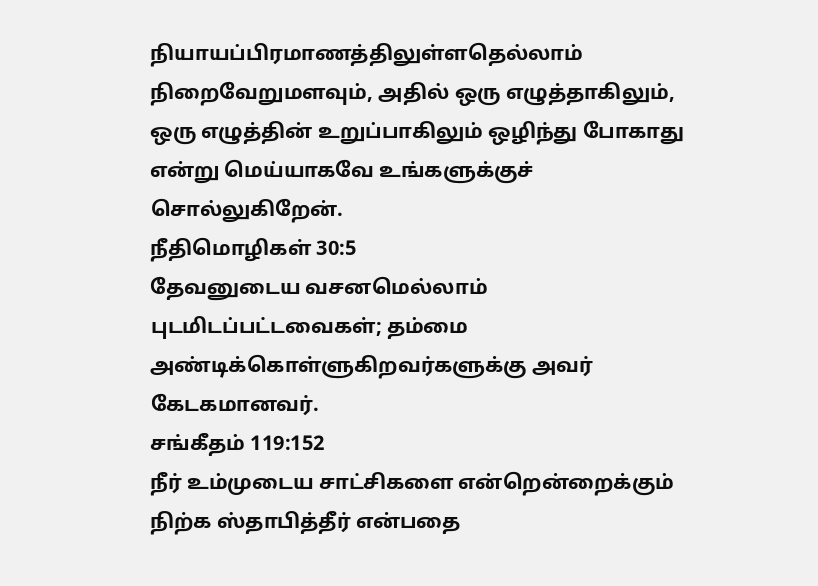நியாயப்பிரமாணத்திலுள்ளதெல்லாம் நிறைவேறுமளவும், அதில் ஒரு எழுத்தாகிலும், ஒரு எழுத்தின் உறுப்பாகிலும் ஒழிந்து போகாது என்று மெய்யாகவே உங்களுக்குச் சொல்லுகிறேன்.
நீதிமொழிகள் 30:5
தேவனுடைய வசனமெல்லாம் புடமிடப்பட்டவைகள்; தம்மை அண்டிக்கொள்ளுகிறவர்களுக்கு அவர் கேடகமானவர்.
சங்கீதம் 119:152
நீர் உம்முடைய சாட்சிகளை என்றென்றைக்கும் நிற்க ஸ்தாபித்தீர் என்பதை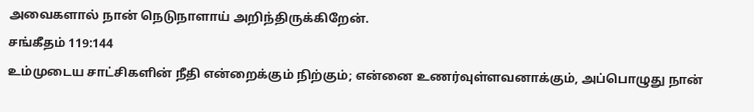அவைகளால் நான் நெடுநாளாய் அறிந்திருக்கிறேன்.
சங்கீதம் 119:144
உம்முடைய சாட்சிகளின் நீதி என்றைக்கும் நிற்கும்; என்னை உணர்வுள்ளவனாக்கும், அப்பொழுது நான்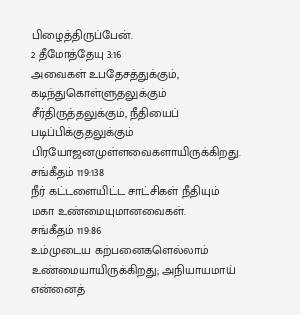பிழைத்திருப்பேன்.
2 தீமோத்தேயு 3:16
அவைகள் உபதேசத்துக்கும், கடிந்துகொள்ளுதலுக்கும் சீர்திருத்தலுக்கும், நீதியைப் படிப்பிக்குதலுக்கும் பிரயோஜனமுள்ளவைகளாயிருக்கிறது.
சங்கீதம் 119:138
நீர் கட்டளையிட்ட சாட்சிகள் நீதியும் மகா உண்மையுமானவைகள்.
சங்கீதம் 119:86
உம்முடைய கற்பனைகளெல்லாம் உண்மையாயிருக்கிறது; அநியாயமாய் என்னைத்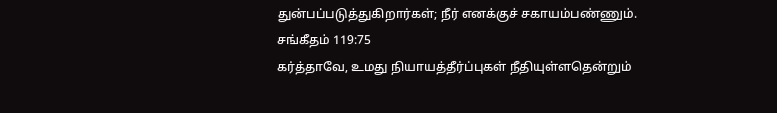துன்பப்படுத்துகிறார்கள்; நீர் எனக்குச் சகாயம்பண்ணும்.
சங்கீதம் 119:75
கர்த்தாவே, உமது நியாயத்தீர்ப்புகள் நீதியுள்ளதென்றும்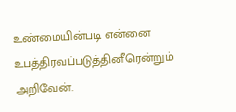உண்மையின்படி என்னை உபத்திரவப்படுத்தினீரென்றும் அறிவேன்.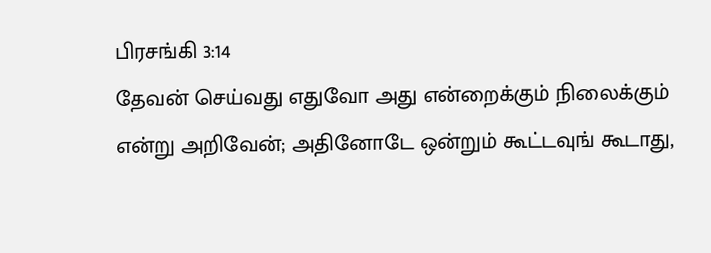பிரசங்கி 3:14
தேவன் செய்வது எதுவோ அது என்றைக்கும் நிலைக்கும் என்று அறிவேன்; அதினோடே ஒன்றும் கூட்டவுங் கூடாது,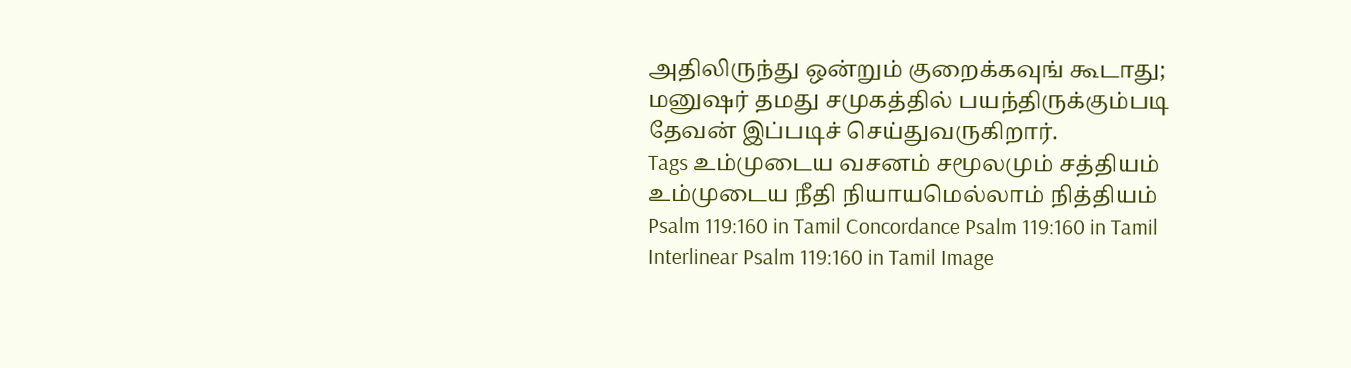அதிலிருந்து ஒன்றும் குறைக்கவுங் கூடாது; மனுஷர் தமது சமுகத்தில் பயந்திருக்கும்படி தேவன் இப்படிச் செய்துவருகிறார்.
Tags உம்முடைய வசனம் சமூலமும் சத்தியம் உம்முடைய நீதி நியாயமெல்லாம் நித்தியம்
Psalm 119:160 in Tamil Concordance Psalm 119:160 in Tamil Interlinear Psalm 119:160 in Tamil Image